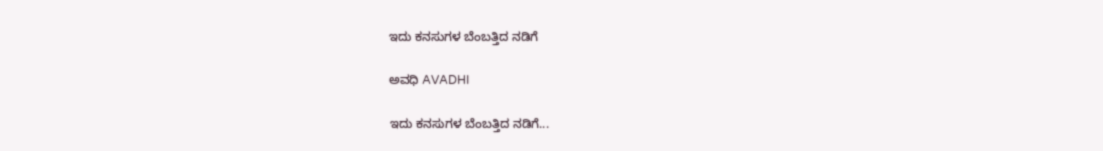ಇದು ಕನಸುಗಳ ಬೆಂಬತ್ತಿದ ನಡಿಗೆ‍

ಅವಧಿ AVADHI

ಇದು ಕನಸುಗಳ ಬೆಂಬತ್ತಿದ ನಡಿಗೆ...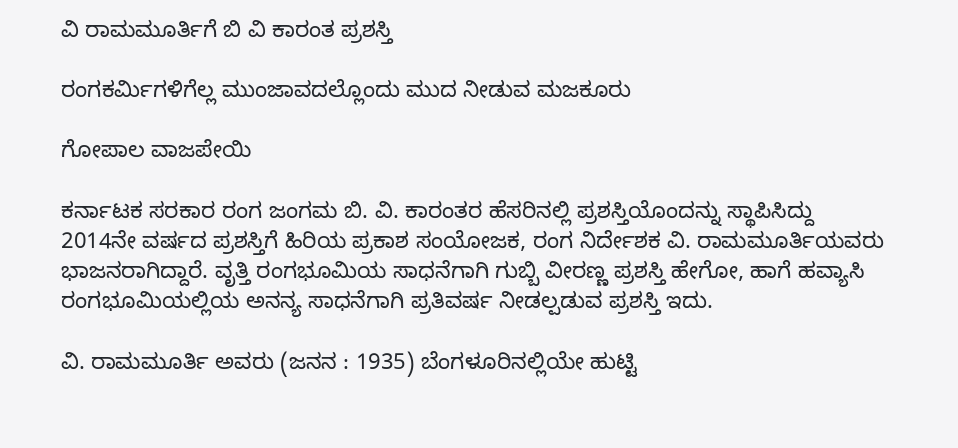ವಿ ರಾಮಮೂರ್ತಿಗೆ ಬಿ ವಿ ಕಾರಂತ ಪ್ರಶಸ್ತಿ

ರಂಗಕರ್ಮಿಗಳಿಗೆಲ್ಲ ಮುಂಜಾವದಲ್ಲೊಂದು ಮುದ ನೀಡುವ ಮಜಕೂರು

ಗೋಪಾಲ ವಾಜಪೇಯಿ

ಕರ್ನಾಟಕ ಸರಕಾರ ರಂಗ ಜಂಗಮ ಬಿ. ವಿ. ಕಾರಂತರ ಹೆಸರಿನಲ್ಲಿ ಪ್ರಶಸ್ತಿಯೊಂದನ್ನು ಸ್ಥಾಪಿಸಿದ್ದು 2014ನೇ ವರ್ಷದ ಪ್ರಶಸ್ತಿಗೆ ಹಿರಿಯ ಪ್ರಕಾಶ ಸಂಯೋಜಕ, ರಂಗ ನಿರ್ದೇಶಕ ವಿ. ರಾಮಮೂರ್ತಿಯವರು ಭಾಜನರಾಗಿದ್ದಾರೆ. ವೃತ್ತಿ ರಂಗಭೂಮಿಯ ಸಾಧನೆಗಾಗಿ ಗುಬ್ಬಿ ವೀರಣ್ಣ ಪ್ರಶಸ್ತಿ ಹೇಗೋ, ಹಾಗೆ ಹವ್ಯಾಸಿ ರಂಗಭೂಮಿಯಲ್ಲಿಯ ಅನನ್ಯ ಸಾಧನೆಗಾಗಿ ಪ್ರತಿವರ್ಷ ನೀಡಲ್ಪಡುವ ಪ್ರಶಸ್ತಿ ಇದು.

ವಿ. ರಾಮಮೂರ್ತಿ ಅವರು (ಜನನ : 1935) ಬೆಂಗಳೂರಿನಲ್ಲಿಯೇ ಹುಟ್ಟಿ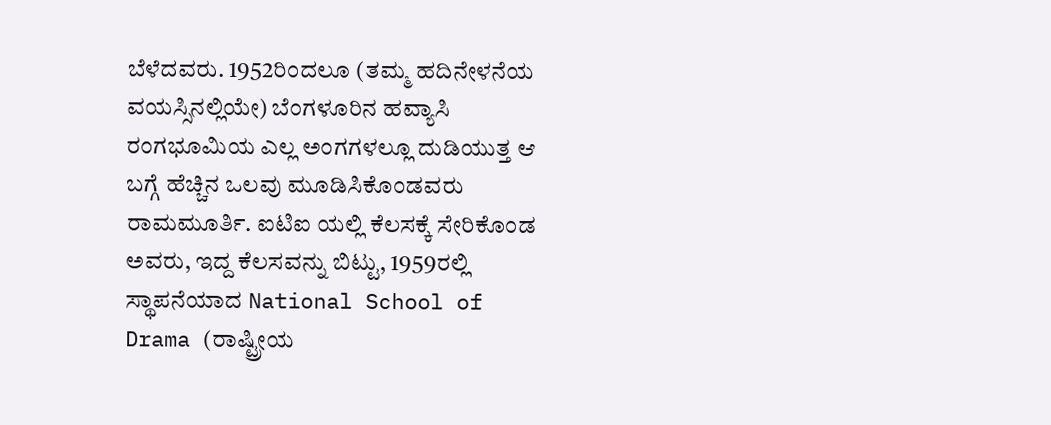ಬೆಳೆದವರು. 1952ರಿಂದಲೂ (ತಮ್ಮ ಹದಿನೇಳನೆಯ ವಯಸ್ಸಿನಲ್ಲಿಯೇ) ಬೆಂಗಳೂರಿನ ಹವ್ಯಾಸಿ ರಂಗಭೂಮಿಯ ಎಲ್ಲ ಅಂಗಗಳಲ್ಲೂ ದುಡಿಯುತ್ತ ಆ ಬಗ್ಗೆ ಹೆಚ್ಚಿನ ಒಲವು ಮೂಡಿಸಿಕೊಂಡವರು ರಾಮಮೂರ್ತಿ. ಐಟಿಐ ಯಲ್ಲಿ ಕೆಲಸಕ್ಕೆ ಸೇರಿಕೊಂಡ ಅವರು, ಇದ್ದ ಕೆಲಸವನ್ನು ಬಿಟ್ಟು, 1959ರಲ್ಲಿ ಸ್ಥಾಪನೆಯಾದ National School of Drama (ರಾಷ್ಟ್ರೀಯ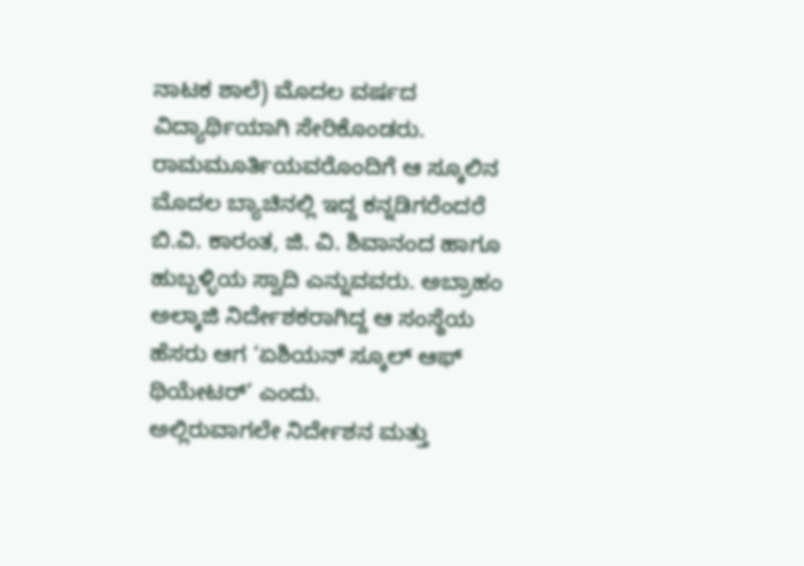ನಾಟಕ ಶಾಲೆ) ಮೊದಲ ವರ್ಷದ ವಿದ್ಯಾರ್ಥಿಯಾಗಿ ಸೇರಿಕೊಂಡರು. ರಾಮಮೂರ್ತಿಯವರೊಂದಿಗೆ ಆ ಸ್ಕೂಲಿನ ಮೊದಲ ಬ್ಯಾಚಿನಲ್ಲಿ ಇದ್ದ ಕನ್ನಡಿಗರೆಂದರೆ ಬಿ.ವಿ. ಕಾರಂತ, ಜಿ. ವಿ. ಶಿವಾನಂದ ಹಾಗೂ ಹುಬ್ಬಳ್ಳಿಯ ಸ್ವಾದಿ ಎನ್ನುವವರು. ಅಬ್ರಾಹಂ ಅಲ್ಕಾಜಿ ನಿರ್ದೇಶಕರಾಗಿದ್ದ ಆ ಸಂಸ್ಥೆಯ ಹೆಸರು ಆಗ ‘ಏಶಿಯನ್ ಸ್ಕೂಲ್ ಆಫ್ ಥಿಯೇಟರ್’ ಎಂದು.
ಅಲ್ಲಿರುವಾಗಲೇ ನಿರ್ದೇಶನ ಮತ್ತು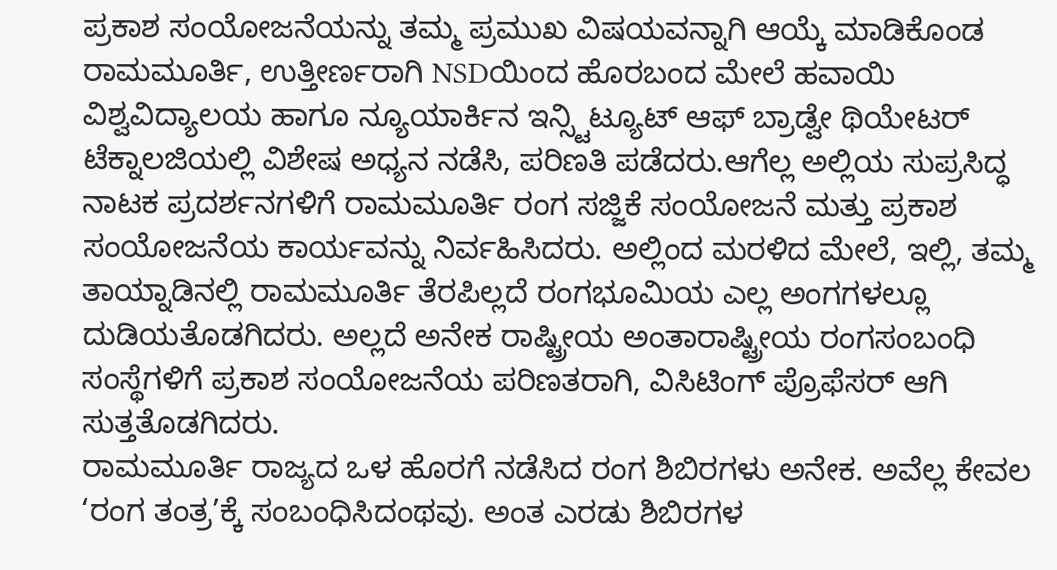ಪ್ರಕಾಶ ಸಂಯೋಜನೆಯನ್ನು ತಮ್ಮ ಪ್ರಮುಖ ವಿಷಯವನ್ನಾಗಿ ಆಯ್ಕೆ ಮಾಡಿಕೊಂಡ ರಾಮಮೂರ್ತಿ, ಉತ್ತೀರ್ಣರಾಗಿ NSDಯಿಂದ ಹೊರಬಂದ ಮೇಲೆ ಹವಾಯಿ ವಿಶ್ವವಿದ್ಯಾಲಯ ಹಾಗೂ ನ್ಯೂಯಾರ್ಕಿನ ಇನ್ಸ್ಟಿಟ್ಯೂಟ್ ಆಫ್ ಬ್ರಾಡ್ವೇ ಥಿಯೇಟರ್ ಟೆಕ್ನಾಲಜಿಯಲ್ಲಿ ವಿಶೇಷ ಅಧ್ಯನ ನಡೆಸಿ, ಪರಿಣತಿ ಪಡೆದರು.ಆಗೆಲ್ಲ ಅಲ್ಲಿಯ ಸುಪ್ರಸಿದ್ಧ ನಾಟಕ ಪ್ರದರ್ಶನಗಳಿಗೆ ರಾಮಮೂರ್ತಿ ರಂಗ ಸಜ್ಜಿಕೆ ಸಂಯೋಜನೆ ಮತ್ತು ಪ್ರಕಾಶ ಸಂಯೋಜನೆಯ ಕಾರ್ಯವನ್ನು ನಿರ್ವಹಿಸಿದರು. ಅಲ್ಲಿಂದ ಮರಳಿದ ಮೇಲೆ, ಇಲ್ಲಿ, ತಮ್ಮ ತಾಯ್ನಾಡಿನಲ್ಲಿ ರಾಮಮೂರ್ತಿ ತೆರಪಿಲ್ಲದೆ ರಂಗಭೂಮಿಯ ಎಲ್ಲ ಅಂಗಗಳಲ್ಲೂ ದುಡಿಯತೊಡಗಿದರು. ಅಲ್ಲದೆ ಅನೇಕ ರಾಷ್ಟ್ರೀಯ ಅಂತಾರಾಷ್ಟ್ರೀಯ ರಂಗಸಂಬಂಧಿ ಸಂಸ್ಥೆಗಳಿಗೆ ಪ್ರಕಾಶ ಸಂಯೋಜನೆಯ ಪರಿಣತರಾಗಿ, ವಿಸಿಟಿಂಗ್ ಪ್ರೊಫೆಸರ್ ಆಗಿ ಸುತ್ತತೊಡಗಿದರು.
ರಾಮಮೂರ್ತಿ ರಾಜ್ಯದ ಒಳ ಹೊರಗೆ ನಡೆಸಿದ ರಂಗ ಶಿಬಿರಗಳು ಅನೇಕ. ಅವೆಲ್ಲ ಕೇವಲ ‘ರಂಗ ತಂತ್ರ’ಕ್ಕೆ ಸಂಬಂಧಿಸಿದಂಥವು. ಅಂತ ಎರಡು ಶಿಬಿರಗಳ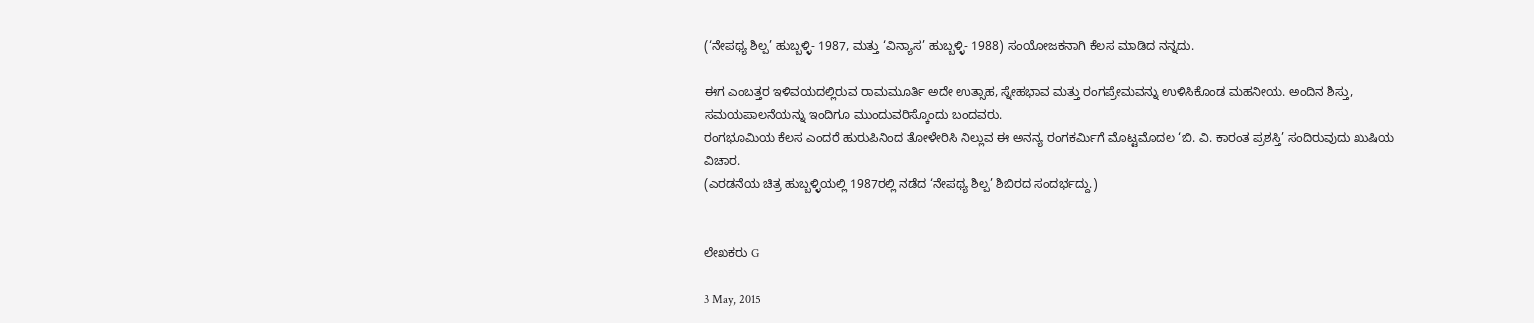(‘ನೇಪಥ್ಯ ಶಿಲ್ಪ’ ಹುಬ್ಬಳ್ಳಿ- 1987, ಮತ್ತು ‘ವಿನ್ಯಾಸ’ ಹುಬ್ಬಳ್ಳಿ- 1988) ಸಂಯೋಜಕನಾಗಿ ಕೆಲಸ ಮಾಡಿದ ನನ್ನದು.

ಈಗ ಎಂಬತ್ತರ ಇಳಿವಯದಲ್ಲಿರುವ ರಾಮಮೂರ್ತಿ ಅದೇ ಉತ್ಸಾಹ, ಸ್ನೇಹಭಾವ ಮತ್ತು ರಂಗಪ್ರೇಮವನ್ನು ಉಳಿಸಿಕೊಂಡ ಮಹನೀಯ. ಅಂದಿನ ಶಿಸ್ತು, ಸಮಯಪಾಲನೆಯನ್ನು ಇಂದಿಗೂ ಮುಂದುವರಿಸ್ಕೊಂದು ಬಂದವರು.
ರಂಗಭೂಮಿಯ ಕೆಲಸ ಎಂದರೆ ಹುರುಪಿನಿಂದ ತೋಳೇರಿಸಿ ನಿಲ್ಲುವ ಈ ಅನನ್ಯ ರಂಗಕರ್ಮಿಗೆ ಮೊಟ್ಟಮೊದಲ ‘ಬಿ. ವಿ. ಕಾರಂತ ಪ್ರಶಸ್ತಿ’ ಸಂದಿರುವುದು ಖುಷಿಯ ವಿಚಾರ.
(ಎರಡನೆಯ ಚಿತ್ರ ಹುಬ್ಬಳ್ಳಿಯಲ್ಲಿ 1987ರಲ್ಲಿ ನಡೆದ ‘ನೇಪಥ್ಯ ಶಿಲ್ಪ’ ಶಿಬಿರದ ಸಂದರ್ಭದ್ದು.)


ಲೇಖಕರು G

3 May, 2015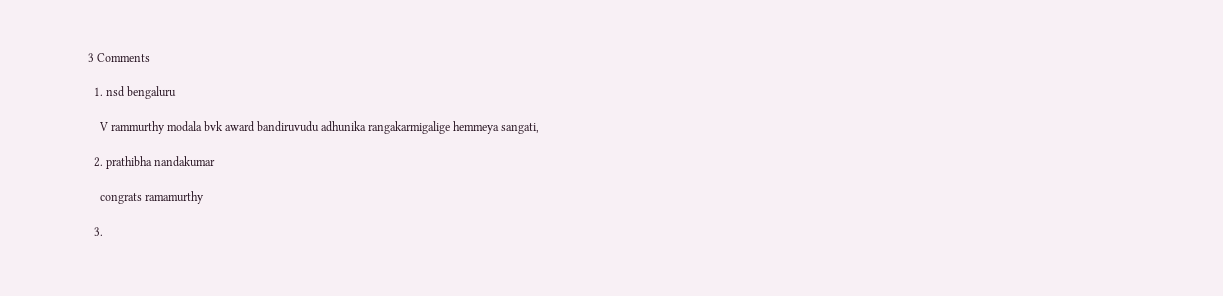3 Comments

  1. nsd bengaluru

    V rammurthy modala bvk award bandiruvudu adhunika rangakarmigalige hemmeya sangati,

  2. prathibha nandakumar

    congrats ramamurthy

  3.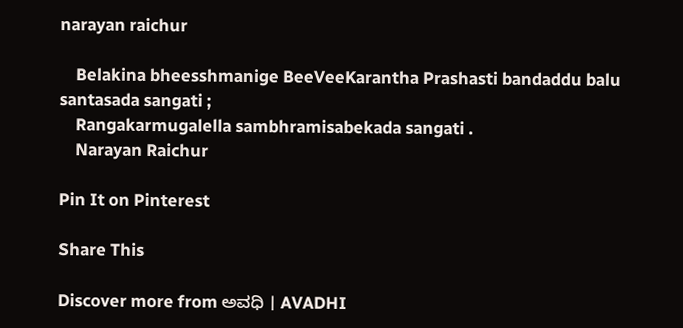narayan raichur

    Belakina bheesshmanige BeeVeeKarantha Prashasti bandaddu balu santasada sangati ;
    Rangakarmugalella sambhramisabekada sangati .
    Narayan Raichur

Pin It on Pinterest

Share This

Discover more from ಅವಧಿ । AVADHI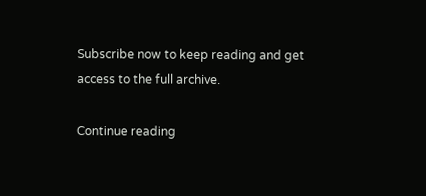Subscribe now to keep reading and get access to the full archive.

Continue reading